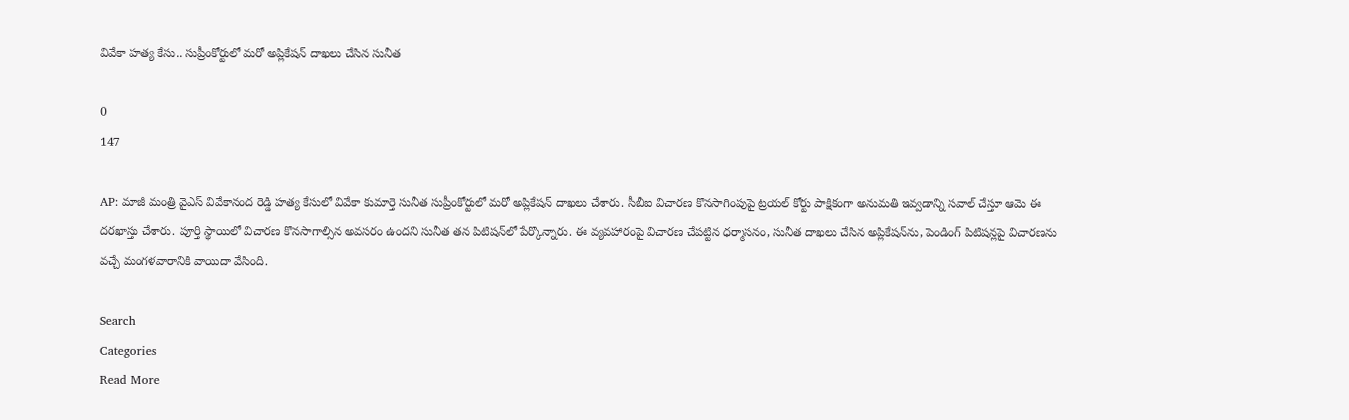వివేకా హత్య కేసు.. సుప్రీంకోర్టులో మరో అప్లికేషన్ దాఖలు చేసిన సునీత

0
147

AP: మాజీ మంత్రి వైఎస్ వివేకానంద రెడ్డి హత్య కేసులో వివేకా కుమార్తె సునీత సుప్రీంకోర్టులో మరో అప్లికేషన్ దాఖలు చేశారు. సీబీఐ విచారణ కొనసాగింపుపై ట్రయల్ కోర్టు పాక్షికంగా అనుమతి ఇవ్వడాన్ని సవాల్ చేస్తూ ఆమె ఈ దరఖాస్తు చేశారు. పూర్తి స్థాయిలో విచారణ కొనసాగాల్సిన అవసరం ఉందని సునీత తన పిటిషన్‌లో పేర్కొన్నారు. ఈ వ్యవహారంపై విచారణ చేపట్టిన ధర్మాసనం, సునీత దాఖలు చేసిన అప్లికేషన్‌ను, పెండింగ్‌ పిటిషన్లపై విచారణను వచ్చే మంగళవారానికి వాయిదా వేసింది.

Search
Categories
Read More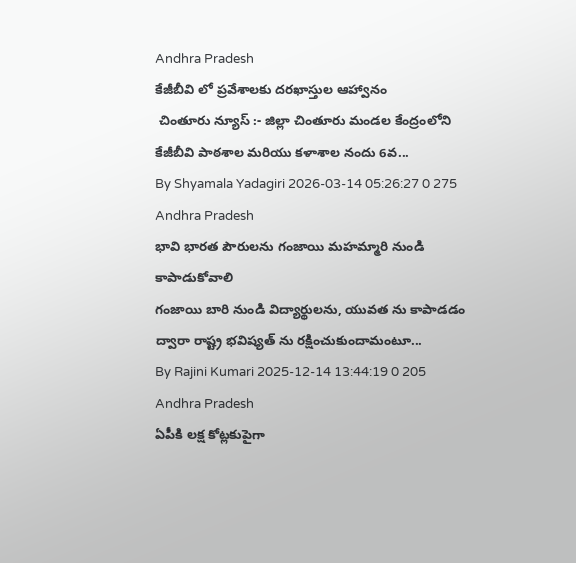Andhra Pradesh
కేజీబీవి లో ప్రవేశాలకు దరఖాస్తుల ఆహ్వానం
 చింతూరు న్యూస్ :- జిల్లా చింతూరు మండల కేంద్రంలోని కేజీబీవి పాఠశాల మరియు కళాశాల నందు 6వ...
By Shyamala Yadagiri 2026-03-14 05:26:27 0 275
Andhra Pradesh
భావి భారత పౌరులను గంజాయి మహమ్మారి నుండి కాపాడుకోవాలి
గంజాయి బారి నుండి విద్యార్థులను, యువత ను కాపాడడం ద్వారా రాష్ట్ర భవిష్యత్ ను రక్షించుకుందామంటూ...
By Rajini Kumari 2025-12-14 13:44:19 0 205
Andhra Pradesh
ఏపీకి లక్ష కోట్లకుపైగా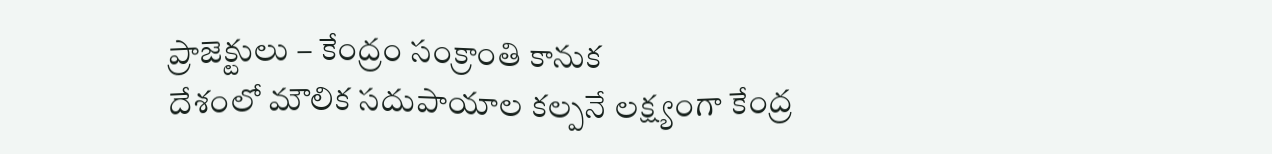ప్రాజెక్టులు – కేంద్రం సంక్రాంతి కానుక
దేశంలో మౌలిక సదుపాయాల కల్పనే లక్ష్యంగా కేంద్ర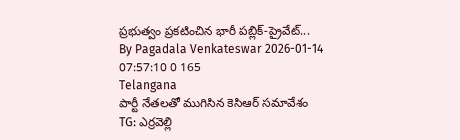ప్రభుత్వం ప్రకటించిన భారీ పబ్లిక్-ప్రైవేట్...
By Pagadala Venkateswar 2026-01-14 07:57:10 0 165
Telangana
పార్టీ నేతలతో ముగిసిన కెసిఆర్ సమావేశం
TG: ఎర్రవెల్లి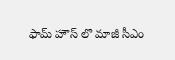ఫామ్ హౌస్ లొ మాజీ సీఎం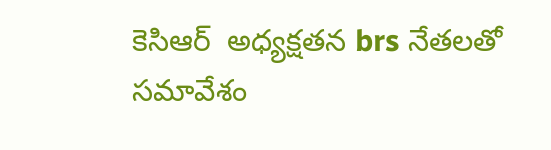కెసిఆర్  అధ్యక్షతన brs నేతలతో సమావేశం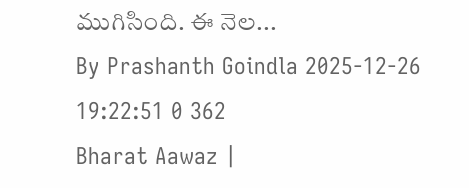ముగిసింది. ఈ నెల...
By Prashanth Goindla 2025-12-26 19:22:51 0 362
Bharat Aawaz |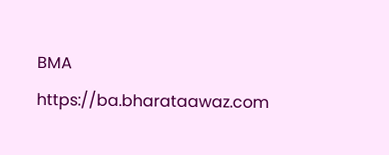BMA https://ba.bharataawaz.com